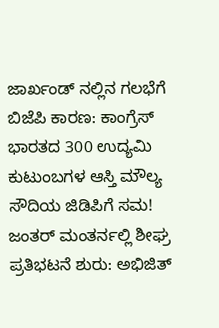ಜಾರ್ಖಂಡ್ ನಲ್ಲಿನ ಗಲಭೆಗೆ ಬಿಜೆಪಿ ಕಾರಣ: ಕಾಂಗ್ರೆಸ್
ಭಾರತದ 300 ಉದ್ಯಮಿ ಕುಟುಂಬಗಳ ಆಸ್ತಿ ಮೌಲ್ಯ ಸೌದಿಯ ಜಿಡಿಪಿಗೆ ಸಮ!
ಜಂತರ್ ಮಂತರ್ನಲ್ಲಿ ಶೀಘ್ರ ಪ್ರತಿಭಟನೆ ಶುರು: ಅಭಿಜಿತ್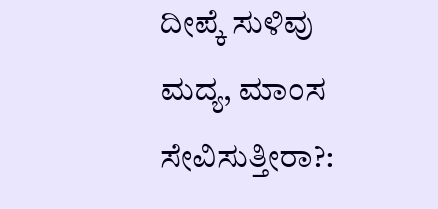ದೀಪ್ಕೆ ಸುಳಿವು
ಮದ್ಯ, ಮಾಂಸ ಸೇವಿಸುತ್ತೀರಾ?: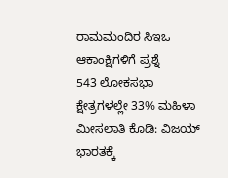ರಾಮಮಂದಿರ ಸಿಇಒ ಆಕಾಂಕ್ಷಿಗಳಿಗೆ ಪ್ರಶ್ನೆ
543 ಲೋಕಸಭಾ ಕ್ಷೇತ್ರಗಳಲ್ಲೇ 33% ಮಹಿಳಾ ಮೀಸಲಾತಿ ಕೊಡಿ: ವಿಜಯ್
ಭಾರತಕ್ಕೆ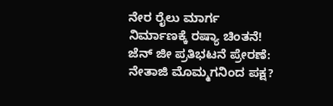ನೇರ ರೈಲು ಮಾರ್ಗ ನಿರ್ಮಾಣಕ್ಕೆ ರಷ್ಯಾ ಚಿಂತನೆ!
ಜೆನ್ ಜೀ ಪ್ರತಿಭಟನೆ ಪ್ರೇರಣೆ: ನೇತಾಜಿ ಮೊಮ್ಮಗನಿಂದ ಪಕ್ಷ?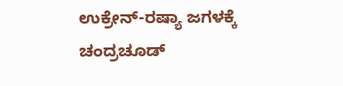ಉಕ್ರೇನ್-ರಷ್ಯಾ ಜಗಳಕ್ಕೆ ಚಂದ್ರಚೂಡ್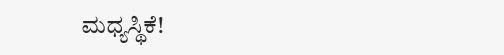ಮಧ್ಯಸ್ಥಿಕೆ!